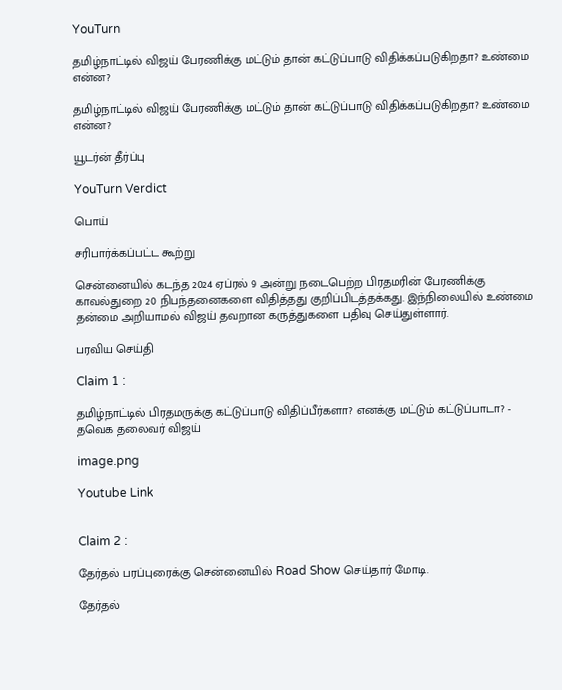YouTurn

தமிழ்நாட்டில் விஜய் பேரணிக்கு மட்டும் தான் கட்டுப்பாடு விதிக்கப்படுகிறதா? உண்மை என்ன?

தமிழ்நாட்டில் விஜய் பேரணிக்கு மட்டும் தான் கட்டுப்பாடு விதிக்கப்படுகிறதா? உண்மை என்ன?

யூடர்ன் தீர்ப்பு

YouTurn Verdict

பொய்

சரிபார்க்கப்பட்ட கூற்று

சென்னையில் கடந்த 2024 ஏப்ரல் 9 அன்று நடைபெற்ற பிரதமரின் பேரணிக்கு காவல்துறை 20 நிபந்தனைகளை விதித்தது குறிப்பிடத்தக்கது. இந்நிலையில் உண்மை தன்மை அறியாமல் விஜய் தவறான கருத்துகளை பதிவு செய்துள்ளார்.

பரவிய செய்தி

Claim 1 :

தமிழ்நாட்டில் பிரதமருக்கு கட்டுப்பாடு விதிப்பீர்களா? எனக்கு மட்டும் கட்டுப்பாடா? - தவெக தலைவர் விஜய்

image.png

Youtube Link


Claim 2 :

தேர்தல் பரப்புரைக்கு சென்னையில் Road Show செய்தார் மோடி.

தேர்தல்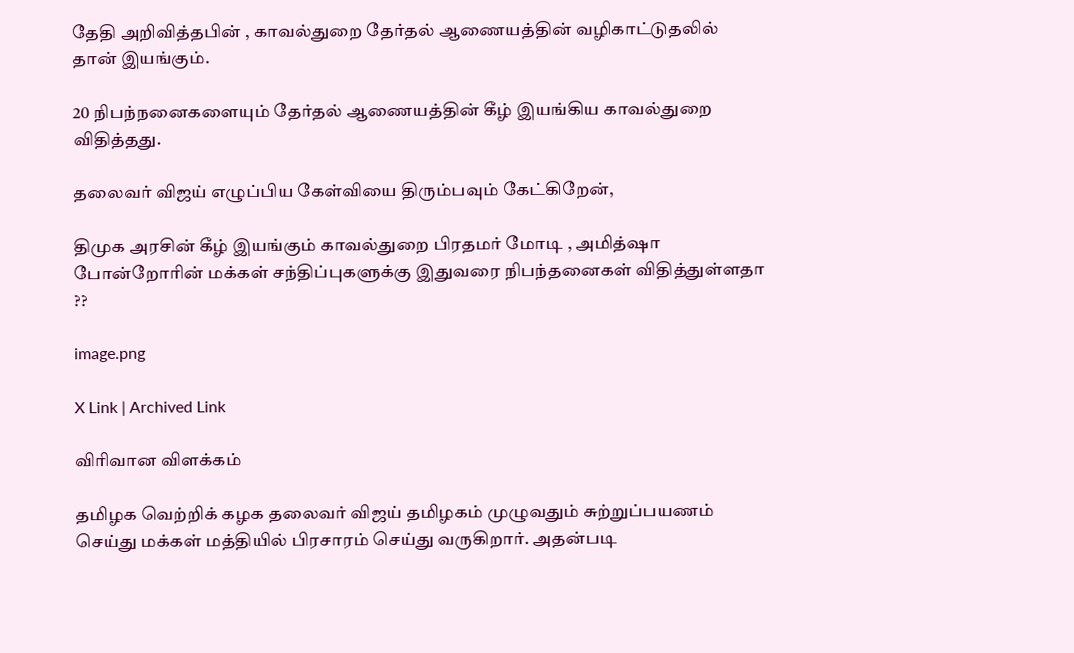தேதி அறிவித்தபின் , காவல்துறை தேர்தல் ஆணையத்தின் வழிகாட்டுதலில் தான் இயங்கும்.

20 நிபந்நனைகளையும் தேர்தல் ஆணையத்தின் கீழ் இயங்கிய காவல்துறை விதித்தது.

தலைவர் விஜய் எழுப்பிய கேள்வியை திரும்பவும் கேட்கிறேன்,

திமுக அரசின் கீழ் இயங்கும் காவல்துறை பிரதமர் மோடி , அமித்ஷா போன்றோரின் மக்கள் சந்திப்புகளுக்கு இதுவரை நிபந்தனைகள் விதித்துள்ளதா ??

image.png

X Link | Archived Link

விரிவான விளக்கம்

தமிழக வெற்றிக் கழக தலைவர் விஜய் தமிழகம் முழுவதும் சுற்றுப்பயணம் செய்து மக்கள் மத்தியில் பிரசாரம் செய்து வருகிறார். அதன்படி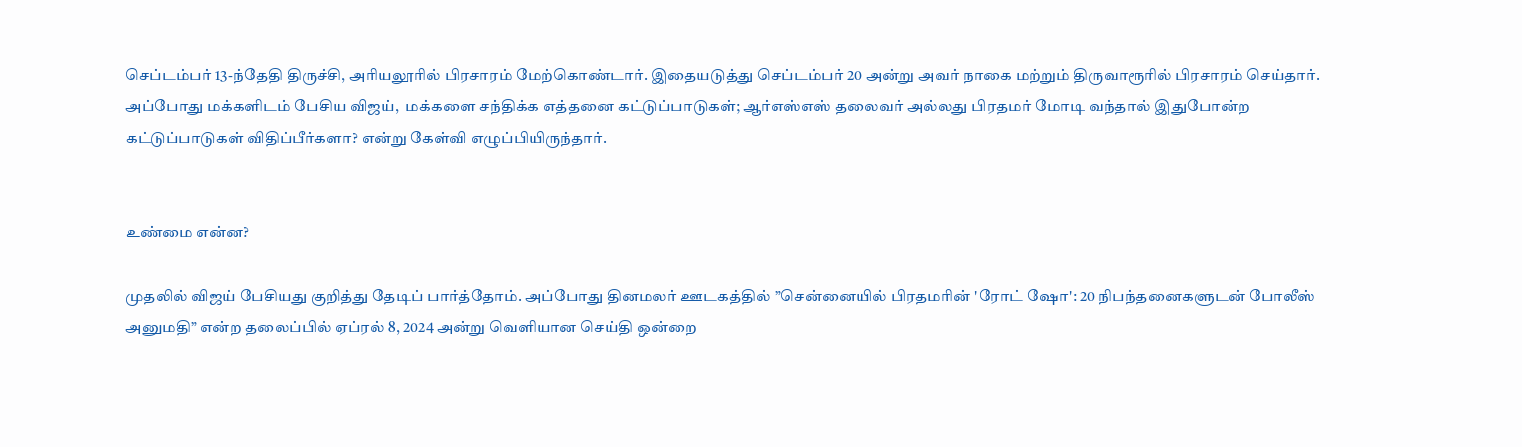செப்டம்பர் 13-ந்தேதி திருச்சி, அரியலூரில் பிரசாரம் மேற்கொண்டார். இதையடுத்து செப்டம்பர் 20 அன்று அவர் நாகை மற்றும் திருவாரூரில் பிரசாரம் செய்தார். அப்போது மக்களிடம் பேசிய விஜய்,  மக்களை சந்திக்க எத்தனை கட்டுப்பாடுகள்; ஆர்எஸ்எஸ் தலைவர் அல்லது பிரதமர் மோடி வந்தால் இதுபோன்ற கட்டுப்பாடுகள் விதிப்பீர்களா? என்று கேள்வி எழுப்பியிருந்தார்.


உண்மை என்ன?

முதலில் விஜய் பேசியது குறித்து தேடிப் பார்த்தோம். அப்போது தினமலர் ஊடகத்தில் ”சென்னையில் பிரதமரின் 'ரோட் ஷோ': 20 நிபந்தனைகளுடன் போலீஸ் அனுமதி” என்ற தலைப்பில் ஏப்ரல் 8, 2024 அன்று வெளியான செய்தி ஒன்றை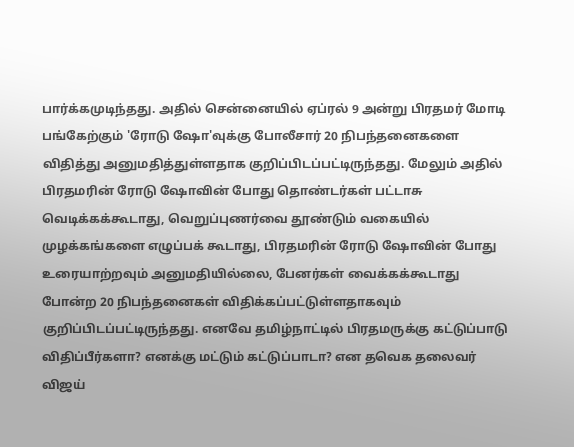பார்க்கமுடிந்தது. அதில் சென்னையில் ஏப்ரல் 9 அன்று பிரதமர் மோடி பங்கேற்கும் 'ரோடு ஷோ'வுக்கு போலீசார் 20 நிபந்தனைகளை விதித்து அனுமதித்துள்ளதாக குறிப்பிடப்பட்டிருந்தது. மேலும் அதில் பிரதமரின் ரோடு ஷோவின் போது தொண்டர்கள் பட்டாசு வெடிக்கக்கூடாது, வெறுப்புணர்வை தூண்டும் வகையில் முழக்கங்களை எழுப்பக் கூடாது, பிரதமரின் ரோடு ஷோவின் போது உரையாற்றவும் அனுமதியில்லை, பேனர்கள் வைக்கக்கூடாது போன்ற 20 நிபந்தனைகள் விதிக்கப்பட்டுள்ளதாகவும் குறிப்பிடப்பட்டிருந்தது. எனவே தமிழ்நாட்டில் பிரதமருக்கு கட்டுப்பாடு விதிப்பீர்களா? எனக்கு மட்டும் கட்டுப்பாடா? என தவெக தலைவர் விஜய்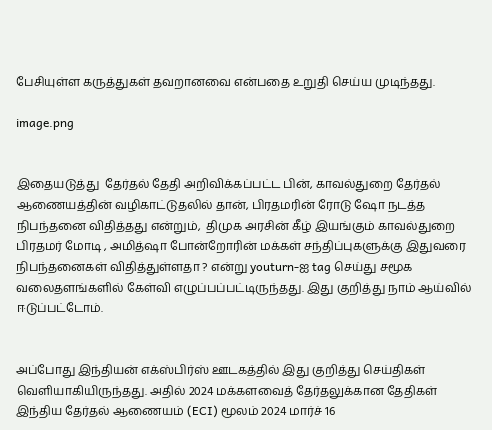பேசியுள்ள கருத்துகள் தவறானவை என்பதை உறுதி செய்ய முடிந்தது.

image.png


இதையடுத்து  தேர்தல் தேதி அறிவிக்கப்பட்ட பின், காவல்துறை தேர்தல் ஆணையத்தின் வழிகாட்டுதலில் தான், பிரதமரின் ரோடு ஷோ நடத்த நிபந்தனை விதித்தது என்றும்,  திமுக அரசின் கீழ் இயங்கும் காவல்துறை பிரதமர் மோடி , அமித்ஷா போன்றோரின் மக்கள் சந்திப்புகளுக்கு இதுவரை நிபந்தனைகள் விதித்துள்ளதா ? என்று youturn-ஐ tag செய்து சமூக வலைதளங்களில் கேள்வி எழுப்பப்பட்டிருந்தது. இது குறித்து நாம் ஆய்வில் ஈடுப்பட்டோம்.


அப்போது இந்தியன் எக்ஸ்பிர்ஸ் ஊடகத்தில் இது குறித்து செய்திகள் வெளியாகியிருந்தது. அதில் 2024 மக்களவைத் தேர்தலுக்கான தேதிகள் இந்திய தேர்தல் ஆணையம் (ECI) மூலம் 2024 மார்ச் 16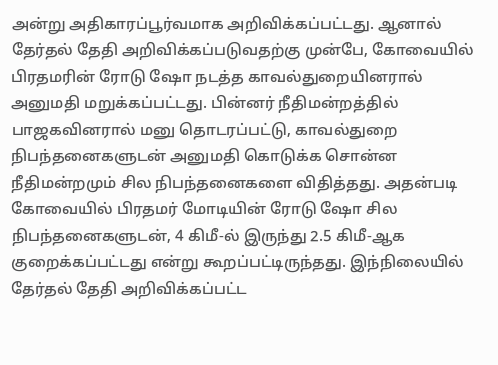அன்று அதிகாரப்பூர்வமாக அறிவிக்கப்பட்டது. ஆனால் தேர்தல் தேதி அறிவிக்கப்படுவதற்கு முன்பே, கோவையில் பிரதமரின் ரோடு ஷோ நடத்த காவல்துறையினரால் அனுமதி மறுக்கப்பட்டது. பின்னர் நீதிமன்றத்தில் பாஜகவினரால் மனு தொடரப்பட்டு, காவல்துறை நிபந்தனைகளுடன் அனுமதி கொடுக்க சொன்ன நீதிமன்றமும் சில நிபந்தனைகளை விதித்தது. அதன்படி கோவையில் பிரதமர் மோடியின் ரோடு ஷோ சில நிபந்தனைகளுடன், 4 கிமீ-ல் இருந்து 2.5 கிமீ-ஆக குறைக்கப்பட்டது என்று கூறப்பட்டிருந்தது. இந்நிலையில் தேர்தல் தேதி அறிவிக்கப்பட்ட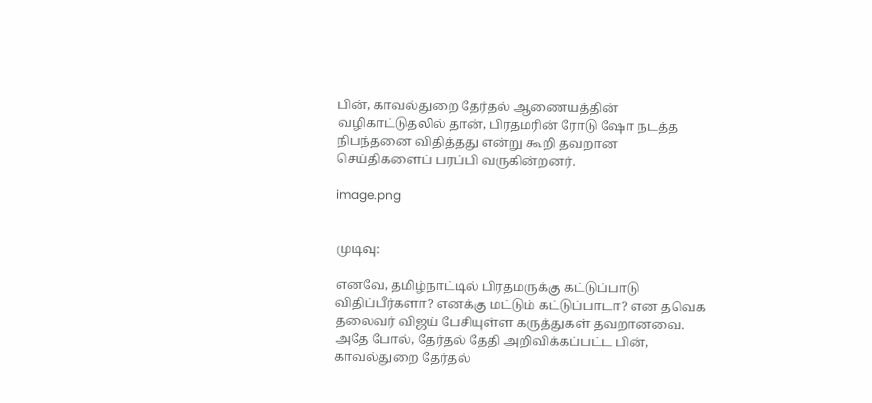பின், காவல்துறை தேர்தல் ஆணையத்தின் வழிகாட்டுதலில் தான், பிரதமரின் ரோடு ஷோ நடத்த நிபந்தனை விதித்தது என்று கூறி தவறான செய்திகளைப் பரப்பி வருகின்றனர்.

image.png


முடிவு:

எனவே, தமிழ்நாட்டில் பிரதமருக்கு கட்டுப்பாடு விதிப்பீர்களா? எனக்கு மட்டும் கட்டுப்பாடா? என தவெக தலைவர் விஜய் பேசியுள்ள கருத்துகள் தவறானவை. அதே போல், தேர்தல் தேதி அறிவிக்கப்பட்ட பின், காவல்துறை தேர்தல்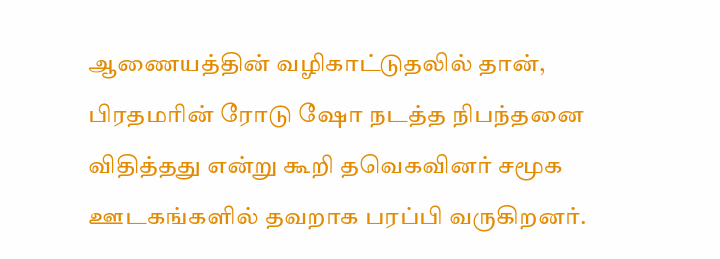ஆணையத்தின் வழிகாட்டுதலில் தான், பிரதமரின் ரோடு ஷோ நடத்த நிபந்தனை விதித்தது என்று கூறி தவெகவினர் சமூக ஊடகங்களில் தவறாக பரப்பி வருகிறனர்.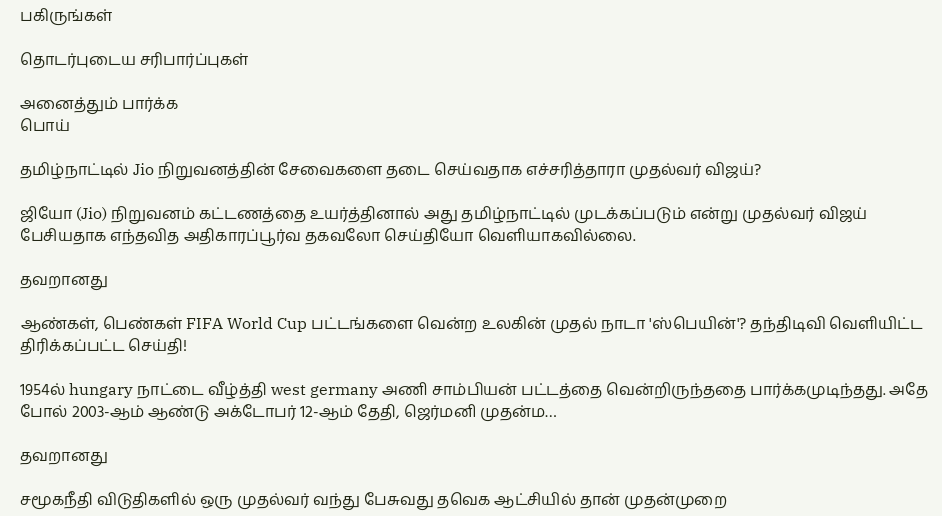பகிருங்கள்

தொடர்புடைய சரிபார்ப்புகள்

அனைத்தும் பார்க்க
பொய்

தமிழ்நாட்டில் Jio நிறுவனத்தின் சேவைகளை தடை செய்வதாக எச்சரித்தாரா முதல்வர் விஜய்?

ஜியோ (Jio) நிறுவனம் கட்டணத்தை உயர்த்தினால் அது தமிழ்நாட்டில் முடக்கப்படும் என்று முதல்வர் விஜய் பேசியதாக எந்தவித அதிகாரப்பூர்வ தகவலோ செய்தியோ வெளியாகவில்லை.

தவறானது

ஆண்கள், பெண்கள் FIFA World Cup பட்டங்களை வென்ற உலகின் முதல் நாடா 'ஸ்பெயின்'? தந்திடிவி வெளியிட்ட திரிக்கப்பட்ட செய்தி!

1954ல் hungary நாட்டை வீழ்த்தி west germany அணி சாம்பியன் பட்டத்தை வென்றிருந்ததை பார்க்கமுடிந்தது. அதே போல் 2003-ஆம் ஆண்டு அக்டோபர் 12-ஆம் தேதி, ஜெர்மனி முதன்ம…

தவறானது

சமூகநீதி விடுதிகளில் ஒரு முதல்வர் வந்து பேசுவது தவெக ஆட்சியில் தான் முதன்முறை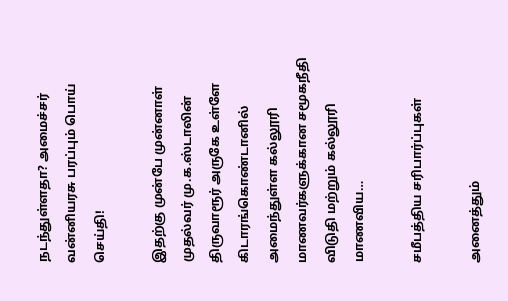நடந்துள்ளதா? அமைச்சர் வன்னியரசு பரப்பும் பொய் செய்தி!

இதற்கு முன்பே முன்னாள் முதல்வர் மு.க.ஸ்டாலின் திருவாரூர் அருகே உள்ளே கிடாரங்கொண்டானில் அமைந்துள்ள கல்லூரி மாணவர்களுக்கான சமூகநீதி விடுதி மற்றும் கல்லூரி மாணவிய…

சமீபத்திய சரிபார்ப்புகள்

அனைத்தும்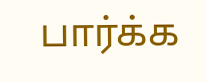பார்க்க